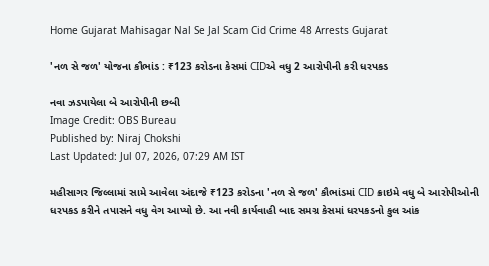Home Gujarat Mahisagar Nal Se Jal Scam Cid Crime 48 Arrests Gujarat

'નળ સે જળ' યોજના કૌભાંડ : ₹123 કરોડના કેસમાં CIDએ વધુ 2 આરોપીની કરી ધરપકડ

નવા ઝડપાયેલા બે આરોપીની છબી
Image Credit: OBS Bureau
Published by: Niraj Chokshi
Last Updated: Jul 07, 2026, 07:29 AM IST

મહીસાગર જિલ્લામાં સામે આવેલા અંદાજે ₹123 કરોડના 'નળ સે જળ' કૌભાંડમાં CID ક્રાઇમે વધુ બે આરોપીઓની ધરપકડ કરીને તપાસને વધુ વેગ આપ્યો છે. આ નવી કાર્યવાહી બાદ સમગ્ર કેસમાં ધરપકડનો કુલ આંક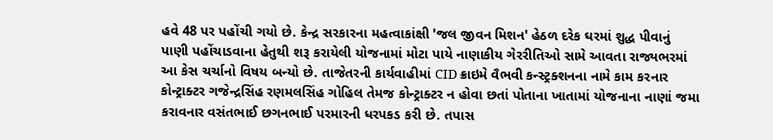હવે 48 પર પહોંચી ગયો છે. કેન્દ્ર સરકારના મહત્વાકાંક્ષી 'જલ જીવન મિશન' હેઠળ દરેક ઘરમાં શુદ્ધ પીવાનું પાણી પહોંચાડવાના હેતુથી શરૂ કરાયેલી યોજનામાં મોટા પાયે નાણાકીય ગેરરીતિઓ સામે આવતા રાજ્યભરમાં આ કેસ ચર્ચાનો વિષય બન્યો છે. તાજેતરની કાર્યવાહીમાં CID ક્રાઇમે વૈભવી કન્સ્ટ્રક્શનના નામે કામ કરનાર કોન્ટ્રાક્ટર ગજેન્દ્રસિંહ રણમલસિંહ ગોહિલ તેમજ કોન્ટ્રાક્ટર ન હોવા છતાં પોતાના ખાતામાં યોજનાના નાણાં જમા કરાવનાર વસંતભાઈ છગનભાઈ પરમારની ધરપકડ કરી છે. તપાસ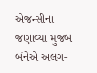એજન્સીના જણાવ્યા મુજબ બંનેએ અલગ-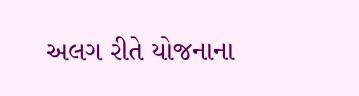અલગ રીતે યોજનાના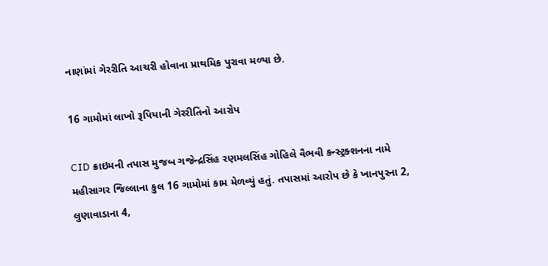નાણાંમાં ગેરરીતિ આચરી હોવાના પ્રાથમિક પુરાવા મળ્યા છે.

16 ગામોમાં લાખો રૂપિયાની ગેરરીતિનો આરોપ

CID ક્રાઇમની તપાસ મુજબ ગજેન્દ્રસિંહ રણમલસિંહ ગોહિલે વૈભવી કન્સ્ટ્રક્શનના નામે મહીસાગર જિલ્લાના કુલ 16 ગામોમાં કામ મેળવ્યું હતું. તપાસમાં આરોપ છે કે ખાનપુરના 2, લુણાવાડાના 4,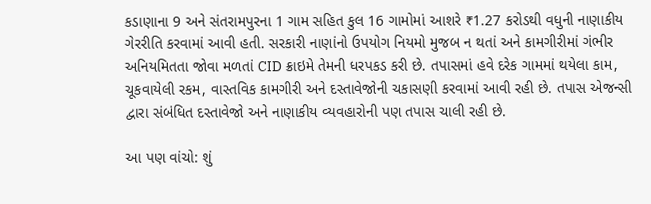કડાણાના 9 અને સંતરામપુરના 1 ગામ સહિત કુલ 16 ગામોમાં આશરે ₹1.27 કરોડથી વધુની નાણાકીય ગેરરીતિ કરવામાં આવી હતી. સરકારી નાણાંનો ઉપયોગ નિયમો મુજબ ન થતાં અને કામગીરીમાં ગંભીર અનિયમિતતા જોવા મળતાં CID ક્રાઇમે તેમની ધરપકડ કરી છે. તપાસમાં હવે દરેક ગામમાં થયેલા કામ, ચૂકવાયેલી રકમ, વાસ્તવિક કામગીરી અને દસ્તાવેજોની ચકાસણી કરવામાં આવી રહી છે. તપાસ એજન્સી દ્વારા સંબંધિત દસ્તાવેજો અને નાણાકીય વ્યવહારોની પણ તપાસ ચાલી રહી છે.

આ પણ વાંચો: શું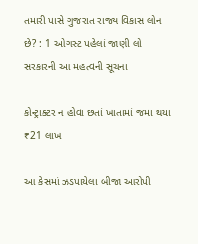તમારી પાસે ગુજરાત રાજ્ય વિકાસ લોન છે? : 1 ઓગસ્ટ પહેલાં જાણી લો સરકારની આ મહત્વની સૂચના

કોન્ટ્રાક્ટર ન હોવા છતાં ખાતામાં જમા થયા ₹21 લાખ

આ કેસમાં ઝડપાયેલા બીજા આરોપી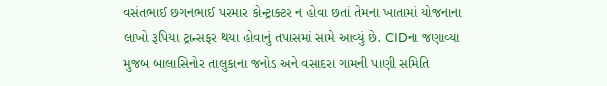વસંતભાઈ છગનભાઈ પરમાર કોન્ટ્રાક્ટર ન હોવા છતાં તેમના ખાતામાં યોજનાના લાખો રૂપિયા ટ્રાન્સફર થયા હોવાનું તપાસમાં સામે આવ્યું છે. CIDના જણાવ્યા મુજબ બાલાસિનોર તાલુકાના જનોડ અને વસાદરા ગામની પાણી સમિતિ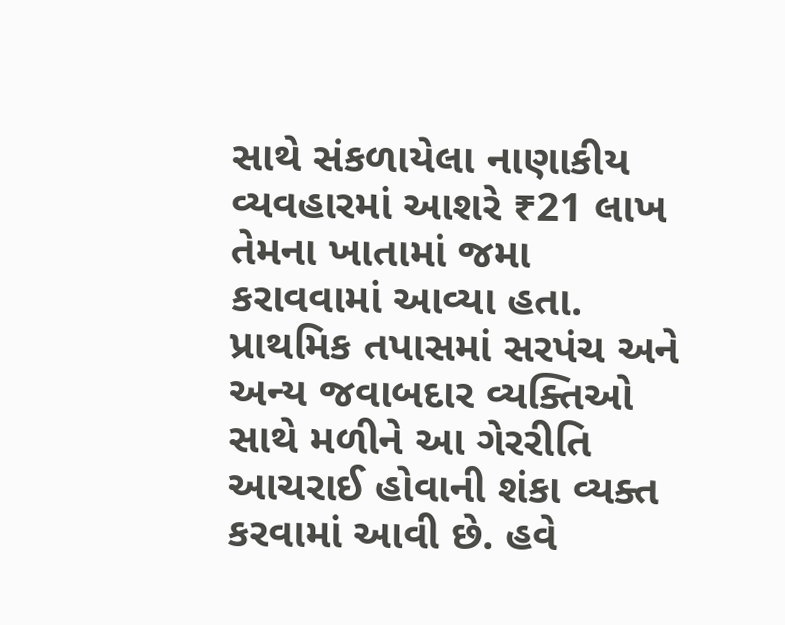સાથે સંકળાયેલા નાણાકીય વ્યવહારમાં આશરે ₹21 લાખ તેમના ખાતામાં જમા કરાવવામાં આવ્યા હતા. પ્રાથમિક તપાસમાં સરપંચ અને અન્ય જવાબદાર વ્યક્તિઓ સાથે મળીને આ ગેરરીતિ આચરાઈ હોવાની શંકા વ્યક્ત કરવામાં આવી છે. હવે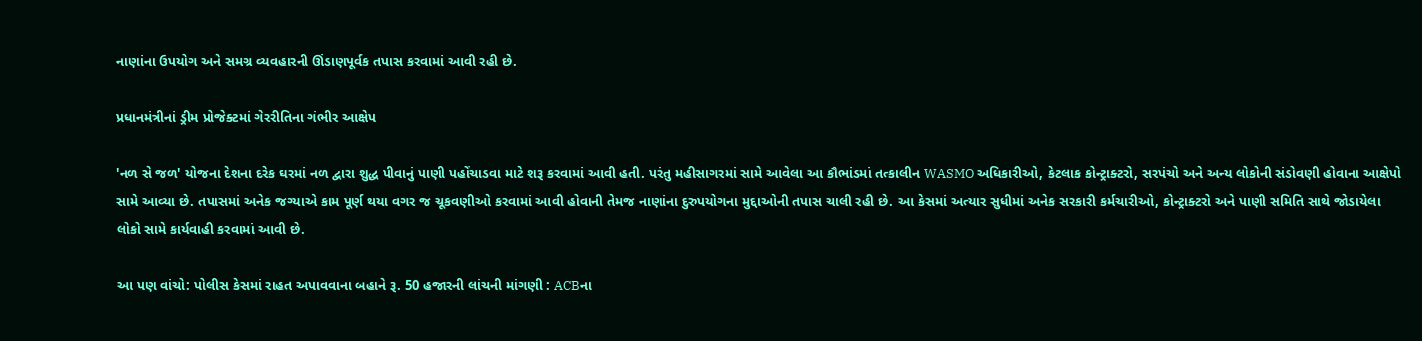નાણાંના ઉપયોગ અને સમગ્ર વ્યવહારની ઊંડાણપૂર્વક તપાસ કરવામાં આવી રહી છે.

પ્રધાનમંત્રીનાં ડ્રીમ પ્રોજેક્ટમાં ગેરરીતિના ગંભીર આક્ષેપ

'નળ સે જળ' યોજના દેશના દરેક ઘરમાં નળ દ્વારા શુદ્ધ પીવાનું પાણી પહોંચાડવા માટે શરૂ કરવામાં આવી હતી. પરંતુ મહીસાગરમાં સામે આવેલા આ કૌભાંડમાં તત્કાલીન WASMO અધિકારીઓ, કેટલાક કોન્ટ્રાક્ટરો, સરપંચો અને અન્ય લોકોની સંડોવણી હોવાના આક્ષેપો સામે આવ્યા છે. તપાસમાં અનેક જગ્યાએ કામ પૂર્ણ થયા વગર જ ચૂકવણીઓ કરવામાં આવી હોવાની તેમજ નાણાંના દુરુપયોગના મુદ્દાઓની તપાસ ચાલી રહી છે. આ કેસમાં અત્યાર સુધીમાં અનેક સરકારી કર્મચારીઓ, કોન્ટ્રાક્ટરો અને પાણી સમિતિ સાથે જોડાયેલા લોકો સામે કાર્યવાહી કરવામાં આવી છે.

આ પણ વાંચો: પોલીસ કેસમાં રાહત અપાવવાના બહાને રૂ. 50 હજારની લાંચની માંગણી : ACBના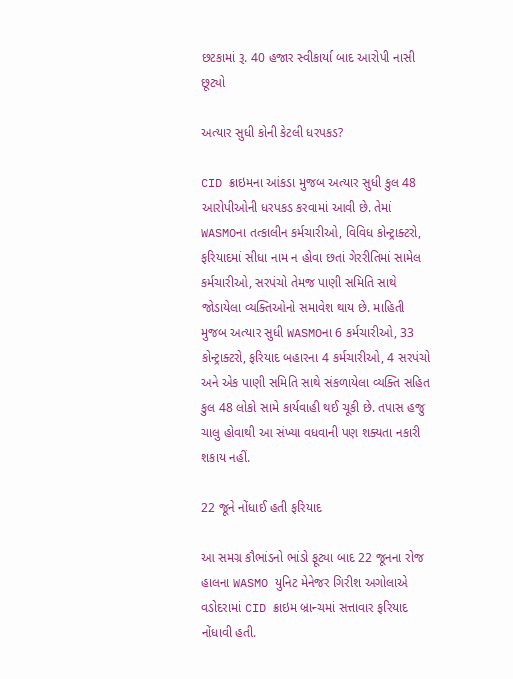છટકામાં રૂ. 40 હજાર સ્વીકાર્યા બાદ આરોપી નાસી છૂટ્યો

અત્યાર સુધી કોની કેટલી ધરપકડ?

CID ક્રાઇમના આંકડા મુજબ અત્યાર સુધી કુલ 48 આરોપીઓની ધરપકડ કરવામાં આવી છે. તેમાં WASMOના તત્કાલીન કર્મચારીઓ, વિવિધ કોન્ટ્રાક્ટરો, ફરિયાદમાં સીધા નામ ન હોવા છતાં ગેરરીતિમાં સામેલ કર્મચારીઓ, સરપંચો તેમજ પાણી સમિતિ સાથે જોડાયેલા વ્યક્તિઓનો સમાવેશ થાય છે. માહિતી મુજબ અત્યાર સુધી WASMOના 6 કર્મચારીઓ, 33 કોન્ટ્રાક્ટરો, ફરિયાદ બહારના 4 કર્મચારીઓ, 4 સરપંચો અને એક પાણી સમિતિ સાથે સંકળાયેલા વ્યક્તિ સહિત કુલ 48 લોકો સામે કાર્યવાહી થઈ ચૂકી છે. તપાસ હજુ ચાલુ હોવાથી આ સંખ્યા વધવાની પણ શક્યતા નકારી શકાય નહીં.

22 જૂને નોંધાઈ હતી ફરિયાદ

આ સમગ્ર કૌભાંડનો ભાંડો ફૂટ્યા બાદ 22 જૂનના રોજ હાલના WASMO યુનિટ મેનેજર ગિરીશ અગોલાએ વડોદરામાં CID ક્રાઇમ બ્રાન્ચમાં સત્તાવાર ફરિયાદ નોંધાવી હતી.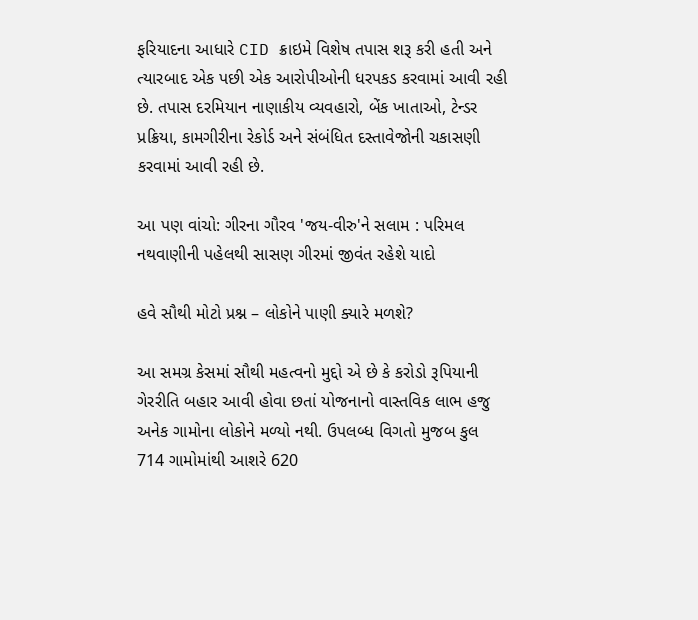ફરિયાદના આધારે CID ક્રાઇમે વિશેષ તપાસ શરૂ કરી હતી અને ત્યારબાદ એક પછી એક આરોપીઓની ધરપકડ કરવામાં આવી રહી છે. તપાસ દરમિયાન નાણાકીય વ્યવહારો, બેંક ખાતાઓ, ટેન્ડર પ્રક્રિયા, કામગીરીના રેકોર્ડ અને સંબંધિત દસ્તાવેજોની ચકાસણી કરવામાં આવી રહી છે.

આ પણ વાંચો: ગીરના ગૌરવ 'જય-વીરુ'ને સલામ : પરિમલ નથવાણીની પહેલથી સાસણ ગીરમાં જીવંત રહેશે યાદો

હવે સૌથી મોટો પ્રશ્ન – લોકોને પાણી ક્યારે મળશે?

આ સમગ્ર કેસમાં સૌથી મહત્વનો મુદ્દો એ છે કે કરોડો રૂપિયાની ગેરરીતિ બહાર આવી હોવા છતાં યોજનાનો વાસ્તવિક લાભ હજુ અનેક ગામોના લોકોને મળ્યો નથી. ઉપલબ્ધ વિગતો મુજબ કુલ 714 ગામોમાંથી આશરે 620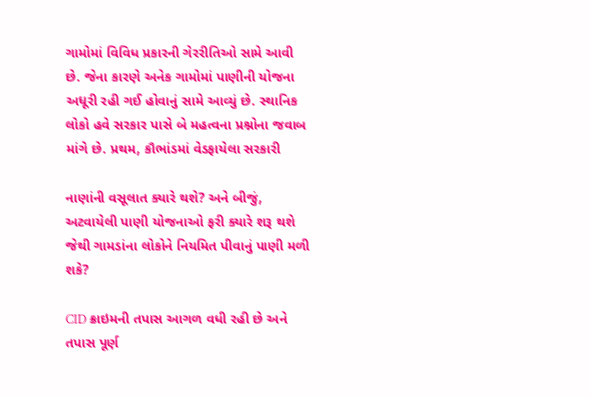ગામોમાં વિવિધ પ્રકારની ગેરરીતિઓ સામે આવી છે. જેના કારણે અનેક ગામોમાં પાણીની યોજના અધૂરી રહી ગઈ હોવાનું સામે આવ્યું છે. સ્થાનિક લોકો હવે સરકાર પાસે બે મહત્વના પ્રશ્નોના જવાબ માંગે છે. પ્રથમ, કૌભાંડમાં વેડફાયેલા સરકારી

નાણાંની વસૂલાત ક્યારે થશે? અને બીજું, અટવાયેલી પાણી યોજનાઓ ફરી ક્યારે શરૂ થશે જેથી ગામડાંના લોકોને નિયમિત પીવાનું પાણી મળી શકે?

CID ક્રાઇમની તપાસ આગળ વધી રહી છે અને તપાસ પૂર્ણ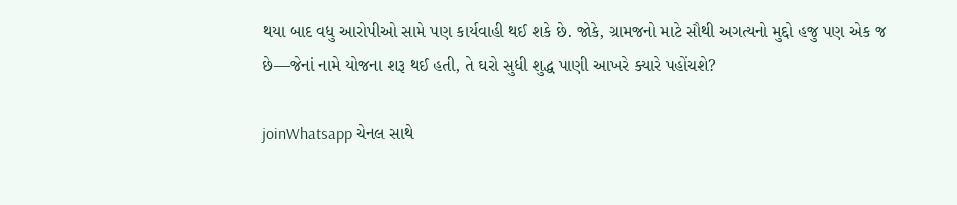થયા બાદ વધુ આરોપીઓ સામે પણ કાર્યવાહી થઈ શકે છે. જોકે, ગ્રામજનો માટે સૌથી અગત્યનો મુદ્દો હજુ પણ એક જ છે—જેનાં નામે યોજના શરૂ થઈ હતી, તે ઘરો સુધી શુદ્ધ પાણી આખરે ક્યારે પહોંચશે?

joinWhatsapp ચેનલ સાથે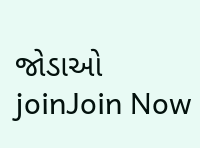જોડાઓ
joinJoin Now